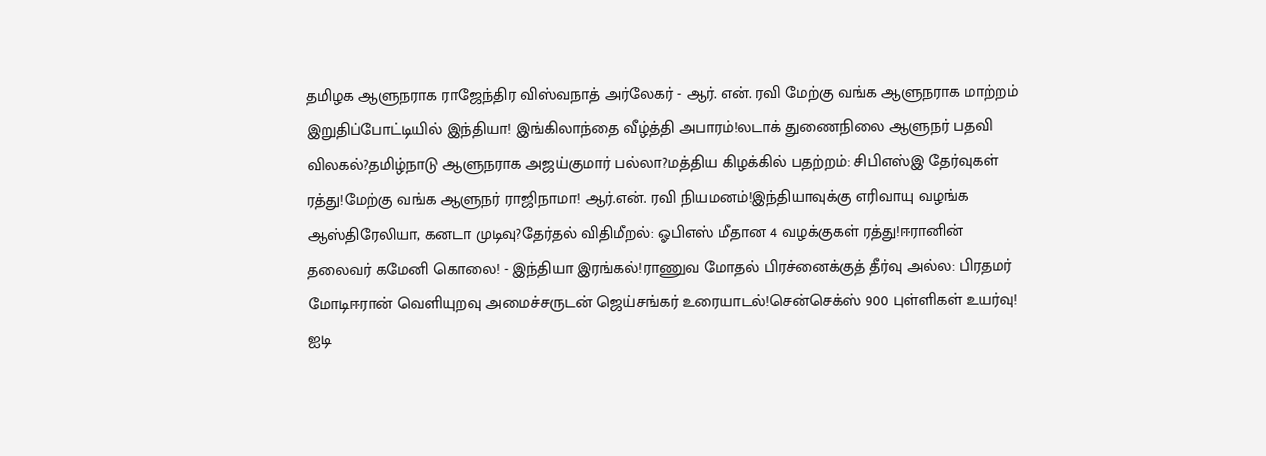தமிழக ஆளுநராக ராஜேந்திர விஸ்வநாத் அர்லேகர் - ஆர். என். ரவி மேற்கு வங்க ஆளுநராக மாற்றம் இறுதிப்போட்டியில் இந்தியா! இங்கிலாந்தை வீழ்த்தி அபாரம்!லடாக் துணைநிலை ஆளுநர் பதவி விலகல்?தமிழ்நாடு ஆளுநராக அஜய்குமார் பல்லா?மத்திய கிழக்கில் பதற்றம்: சிபிஎஸ்இ தேர்வுகள் ரத்து!மேற்கு வங்க ஆளுநர் ராஜிநாமா! ஆர்.என். ரவி நியமனம்!இந்தியாவுக்கு எரிவாயு வழங்க ஆஸ்திரேலியா, கனடா முடிவு?தேர்தல் விதிமீறல்: ஓபிஎஸ் மீதான 4 வழக்குகள் ரத்து!ஈரானின் தலைவர் கமேனி கொலை! - இந்தியா இரங்கல்!ராணுவ மோதல் பிரச்னைக்குத் தீர்வு அல்ல: பிரதமர் மோடிஈரான் வெளியுறவு அமைச்சருடன் ஜெய்சங்கர் உரையாடல்!சென்செக்ஸ் 900 புள்ளிகள் உயர்வு! ஐடி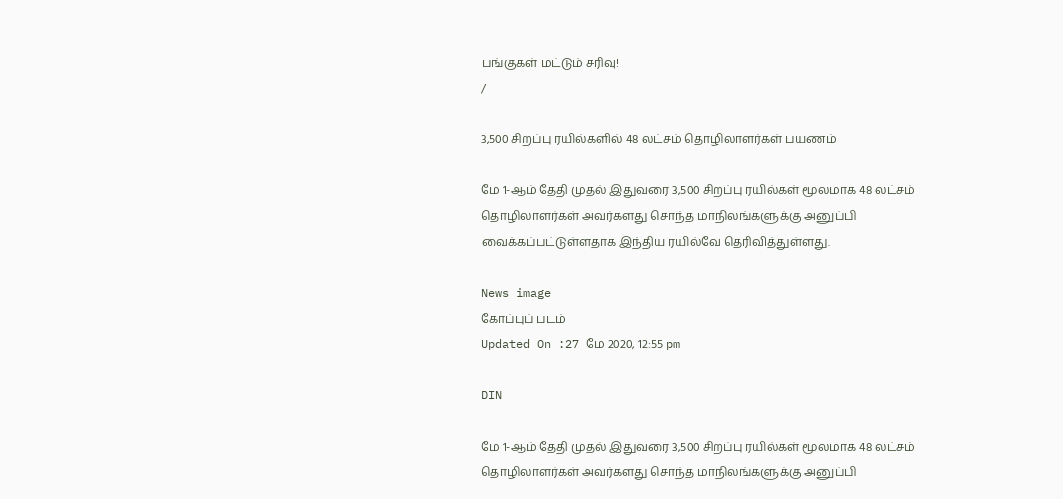பங்குகள் மட்டும் சரிவு!
/

3,500 சிறப்பு ரயில்களில் 48 லட்சம் தொழிலாளர்கள் பயணம்

மே 1-ஆம் தேதி முதல் இதுவரை 3,500 சிறப்பு ரயில்கள் மூலமாக 48 லட்சம் தொழிலாளர்கள் அவர்களது சொந்த மாநிலங்களுக்கு அனுப்பி வைக்கப்பட்டுள்ளதாக இந்திய ரயில்வே தெரிவித்துள்ளது.

News image
கோப்புப் படம்
Updated On :27 மே 2020, 12:55 pm

DIN

மே 1-ஆம் தேதி முதல் இதுவரை 3,500 சிறப்பு ரயில்கள் மூலமாக 48 லட்சம் தொழிலாளர்கள் அவர்களது சொந்த மாநிலங்களுக்கு அனுப்பி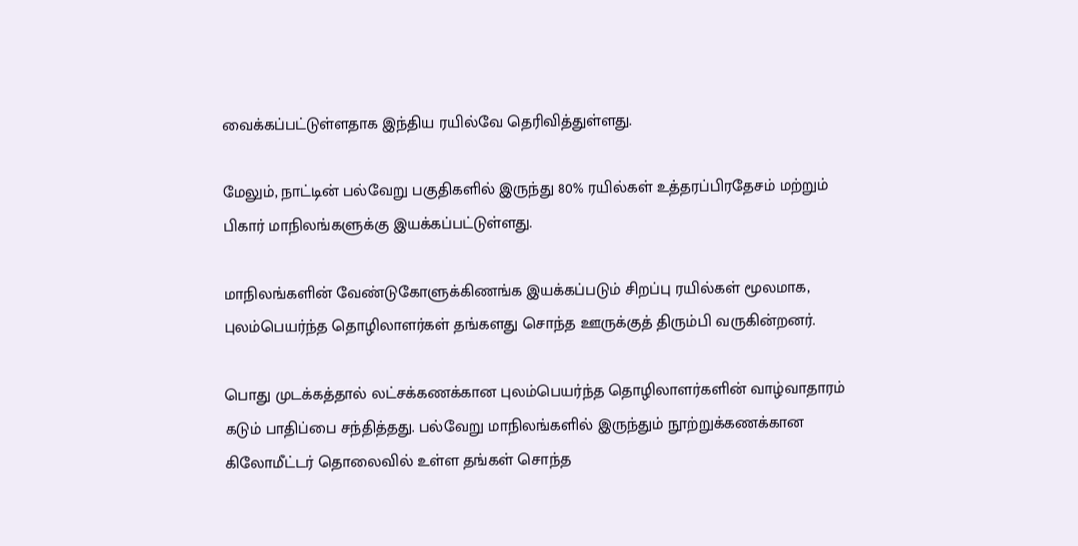வைக்கப்பட்டுள்ளதாக இந்திய ரயில்வே தெரிவித்துள்ளது.

மேலும், நாட்டின் பல்வேறு பகுதிகளில் இருந்து 80% ரயில்கள் உத்தரப்பிரதேசம் மற்றும் பிகார் மாநிலங்களுக்கு இயக்கப்பட்டுள்ளது.

மாநிலங்களின் வேண்டுகோளுக்கிணங்க இயக்கப்படும் சிறப்பு ரயில்கள் மூலமாக, புலம்பெயர்ந்த தொழிலாளர்கள் தங்களது சொந்த ஊருக்குத் திரும்பி வருகின்றனர்.

பொது முடக்கத்தால் லட்சக்கணக்கான புலம்பெயர்ந்த தொழிலாளர்களின் வாழ்வாதாரம் கடும் பாதிப்பை சந்தித்தது. பல்வேறு மாநிலங்களில் இருந்தும் நூற்றுக்கணக்கான கிலோமீட்டர் தொலைவில் உள்ள தங்கள் சொந்த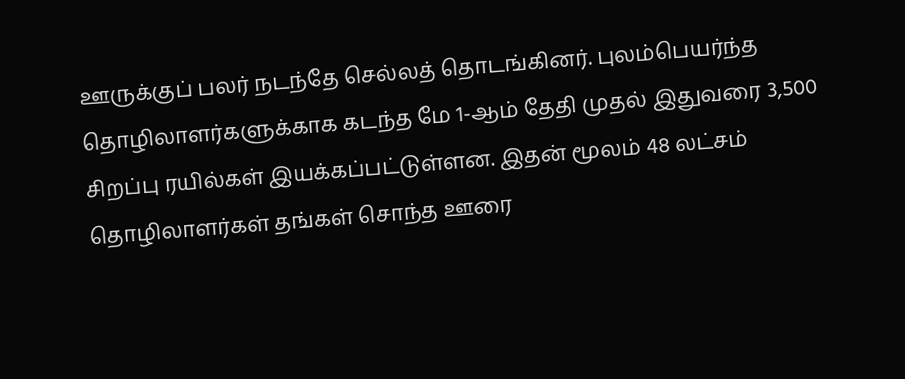ஊருக்குப் பலர் நடந்தே செல்லத் தொடங்கினர். புலம்பெயர்ந்த தொழிலாளர்களுக்காக கடந்த மே 1-ஆம் தேதி முதல் இதுவரை 3,500 சிறப்பு ரயில்கள் இயக்கப்பட்டுள்ளன. இதன் மூலம் 48 லட்சம் தொழிலாளர்கள் தங்கள் சொந்த ஊரை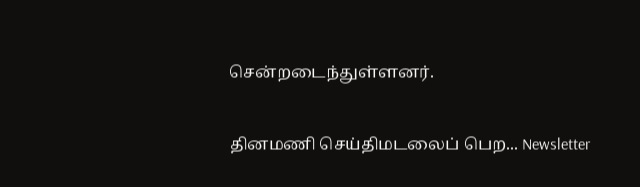சென்றடைந்துள்ளனர்.


தினமணி செய்திமடலைப் பெற... Newsletter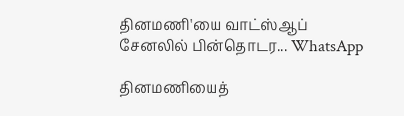தினமணி'யை வாட்ஸ்ஆப் சேனலில் பின்தொடர... WhatsApp

தினமணியைத்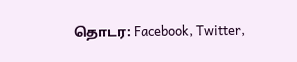தொடர: Facebook, Twitter,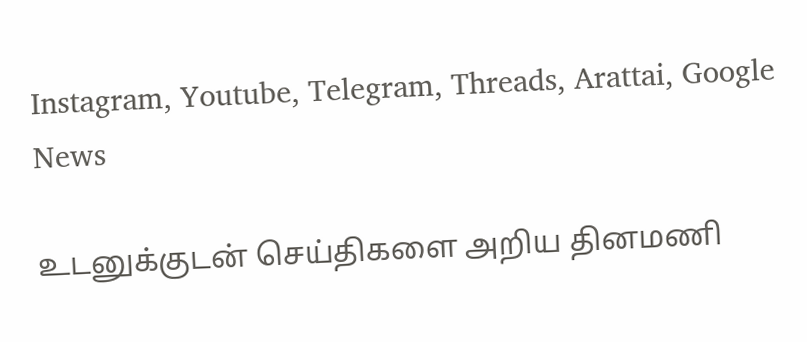Instagram, Youtube, Telegram, Threads, Arattai, Google News

உடனுக்குடன் செய்திகளை அறிய தினமணி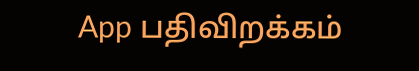App பதிவிறக்கம்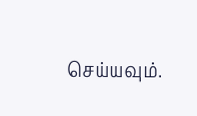செய்யவும்.